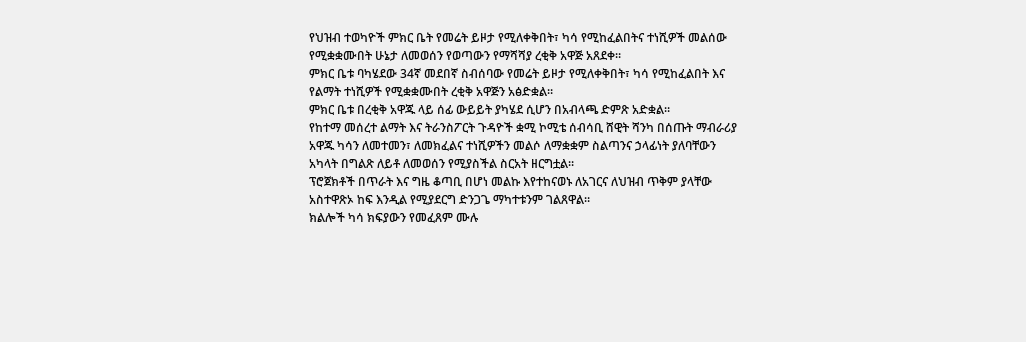የህዝብ ተወካዮች ምክር ቤት የመሬት ይዞታ የሚለቀቅበት፣ ካሳ የሚከፈልበትና ተነሺዎች መልሰው የሚቋቋሙበት ሁኔታ ለመወሰን የወጣውን የማሻሻያ ረቂቅ አዋጅ አጸደቀ።
ምክር ቤቱ ባካሄደው 34ኛ መደበኛ ስብሰባው የመሬት ይዞታ የሚለቀቅበት፣ ካሳ የሚከፈልበት እና የልማት ተነሺዎች የሚቋቋሙበት ረቂቅ አዋጅን አፅድቋል።
ምክር ቤቱ በረቂቅ አዋጁ ላይ ሰፊ ውይይት ያካሄደ ሲሆን በአብላጫ ድምጽ አድቋል።
የከተማ መሰረተ ልማት እና ትራንስፖርት ጉዳዮች ቋሚ ኮሚቴ ሰብሳቢ ሸዊት ሻንካ በሰጡት ማብራሪያ አዋጁ ካሳን ለመተመን፣ ለመክፈልና ተነሺዎችን መልሶ ለማቋቋም ስልጣንና ኃላፊነት ያለባቸውን አካላት በግልጽ ለይቶ ለመወሰን የሚያስችል ስርአት ዘርግቷል።
ፕሮጀክቶች በጥራት እና ግዜ ቆጣቢ በሆነ መልኩ እየተከናወኑ ለአገርና ለህዝብ ጥቅም ያላቸው አስተዋጽኦ ከፍ እንዲል የሚያደርግ ድንጋጌ ማካተቱንም ገልጸዋል።
ክልሎች ካሳ ክፍያውን የመፈጸም ሙሉ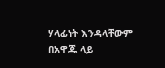ሃላፊነት እንዳላቸውም በአዋጁ ላይ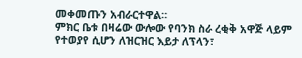መቀመጡን አብራርተዋል።
ምክር ቤቱ በዛሬው ውሎው የባንክ ስራ ረቂቅ አዋጅ ላይም የተወያየ ሲሆን ለዝርዝር እይታ ለፕላን፣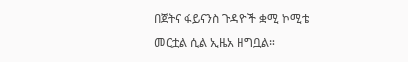በጀትና ፋይናንስ ጉዳዮች ቋሚ ኮሚቴ መርቷል ሲል ኢዜአ ዘግቧል።